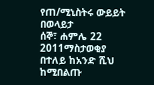የጠ/ሚኒስትሩ ውይይት በወላይታ
ሰኞ፣ ሐምሌ 22 2011ማስታወቂያ
በተለይ ከአንድ ሺህ ከሚበልጡ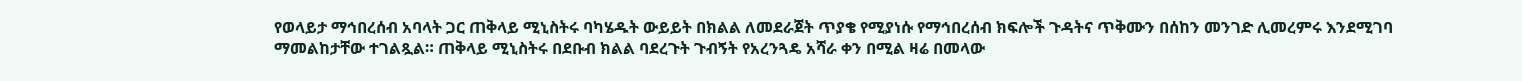የወላይታ ማኅበረሰብ አባላት ጋር ጠቅላይ ሚኒስትሩ ባካሄዱት ውይይት በክልል ለመደራጀት ጥያቄ የሚያነሱ የማኅበረሰብ ክፍሎች ጉዳትና ጥቅሙን በሰከን መንገድ ሊመረምሩ እንደሚገባ ማመልከታቸው ተገልጿል። ጠቅላይ ሚኒስትሩ በደቡብ ክልል ባደረጉት ጉብኝት የአረንጓዴ አሻራ ቀን በሚል ዛሬ በመላው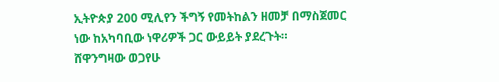ኢትዮጵያ 200 ሚሊየን ችግኝ የመትከልን ዘመቻ በማስጀመር ነው ከአካባቢው ነዋሪዎች ጋር ውይይት ያደረጉት።
ሸዋንግዛው ወጋየሁ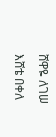ሸዋዬ ለገሠ
እሸቴ በቀለ